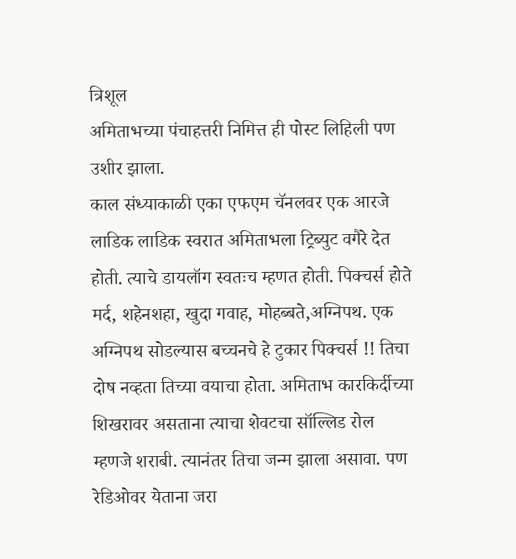त्रिशूल
अमिताभच्या पंचाहत्तरी निमित्त ही पोस्ट लिहिली पण उशीर झाला.
काल संध्याकाळी एका एफएम चॅनलवर एक आरजे लाडिक लाडिक स्वरात अमिताभला ट्रिब्युट वगैरे देत होती. त्याचे डायलॉग स्वतःच म्हणत होती. पिक्चर्स होते
मर्द, शहेनशहा, खुदा गवाह, मोहब्बते,अग्निपथ. एक अग्निपथ सोडल्यास बच्चनचे हे टुकार पिक्चर्स !! तिचा दोष नव्हता तिच्या वयाचा होता. अमिताभ कारकिर्दीच्या शिखरावर असताना त्याचा शेवटचा सॉल्लिड रोल म्हणजे शराबी. त्यानंतर तिचा जन्म झाला असावा. पण रेडिओवर येताना जरा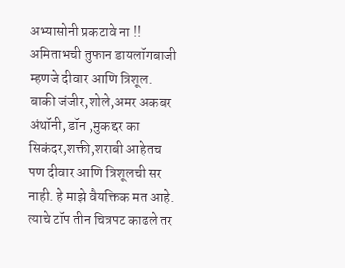अभ्यासोनी प्रकटावे ना !!
अमिताभची तुफान डायलॉगबाजी म्हणजे दीवार आणि त्रिशूल. बाकी जंजीर,शोले,अमर अकबर अंथॉनी, डॉन ,मुकद्दर का सिकंदर,शक्ती,शराबी आहेतच पण दीवार आणि त्रिशूलची सर नाही. हे माझे वैयक्तिक मत आहे. त्याचे टॉप तीन चित्रपट काढले तर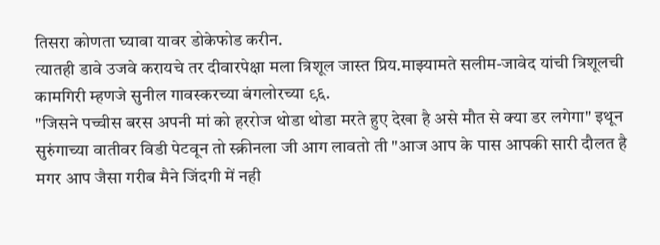तिसरा कोणता घ्यावा यावर डोकेफोड करीन.
त्यातही डावे उजवे करायचे तर दीवारपेक्षा मला त्रिशूल जास्त प्रिय.माझ्यामते सलीम-जावेद यांची त्रिशूलची कामगिरी म्हणजे सुनील गावस्करच्या बंगलोरच्या ९६.
"जिसने पच्चीस बरस अपनी मां को हररोज थोडा थोडा मरते हुए देखा है असे मौत से क्या डर लगेगा" इथून सुरुंगाच्या वातीवर विडी पेटवून तो स्क्रीनला जी आग लावतो ती "आज आप के पास आपकी सारी दौलत है मगर आप जैसा गरीब मैने जिंदगी में नही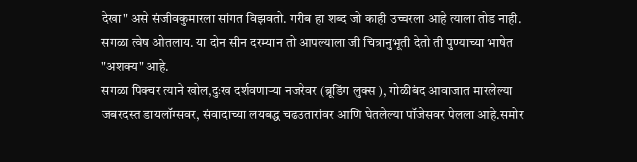देखा" असे संजीवकुमारला सांगत विझवतो. गरीब हा शब्द जो काही उच्चरला आहे त्याला तोड नाही. सगळा त्वेष ओतलाय. या दोन सीन दरम्यान तो आपल्याला जी चित्रानुभूती देतो ती पुण्याच्या भाषेत "अशक्य" आहे.
सगळा पिक्चर त्याने खोल,दुःख दर्शवणाऱ्या नजरेवर (ब्रूडिंग लुक्स ), गोळीबंद आवाजात मारलेल्या जबरदस्त डायलॉग्सवर, संवादाच्या लयबद्ध चढउतारांवर आणि घेतलेल्या पॉजेसवर पेलला आहे.समोर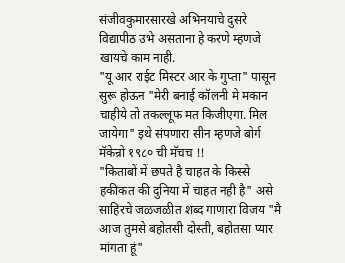संजीवकुमारसारखे अभिनयाचे दुसरे विद्यापीठ उभे असताना हे करणे म्हणजे खायचे काम नाही.
"यू आर राईट मिस्टर आर के गुप्ता" पासून सुरू होऊन "मेरी बनाई कॉलनी मे मकान चाहीये तो तकल्लूफ मत किजीएगा. मिल जायेगा" इथे संपणारा सीन म्हणजे बोर्ग मॅकेन्रो १९८० ची मॅचच !!
"किताबों में छपते है चाहत के किस्से हकीकत की दुनिया में चाहत नही है" असे साहिरचे जळजळीत शब्द गाणारा विजय "मै आज तुमसे बहोतसी दोस्ती, बहोतसा प्यार मांगता हूं"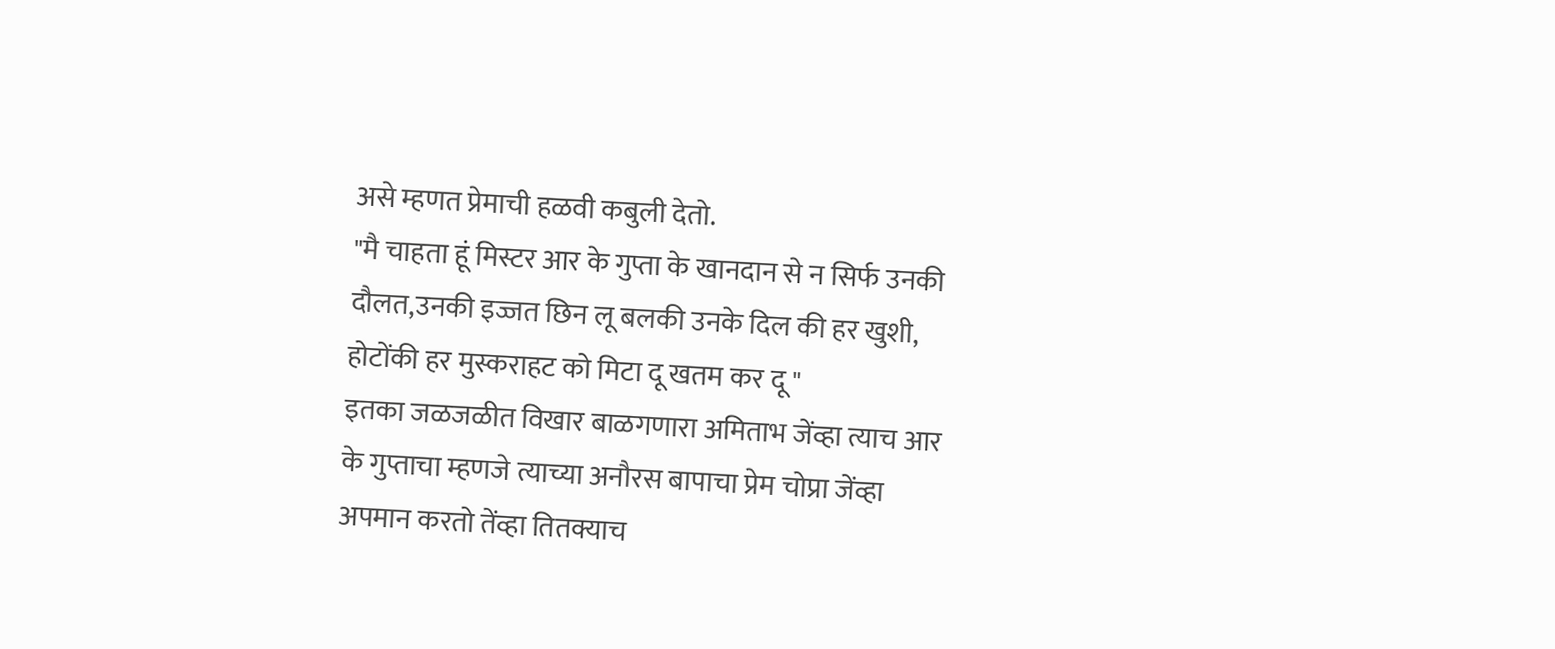असे म्हणत प्रेमाची हळवी कबुली देतो.
"मै चाहता हूं मिस्टर आर के गुप्ता के खानदान से न सिर्फ उनकी दौलत,उनकी इज्जत छिन लू बलकी उनके दिल की हर खुशी, होटोंकी हर मुस्कराहट को मिटा दू खतम कर दू "
इतका जळजळीत विखार बाळगणारा अमिताभ जेंव्हा त्याच आर के गुप्ताचा म्हणजे त्याच्या अनौरस बापाचा प्रेम चोप्रा जेंव्हा अपमान करतो तेंव्हा तितक्याच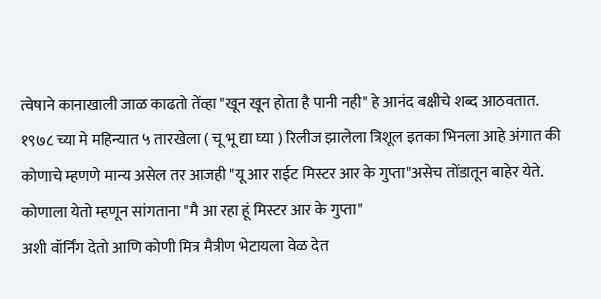त्वेषाने कानाखाली जाळ काढतो तेंव्हा "खून खून होता है पानी नही" हे आनंद बक्षीचे शब्द आठवतात.
१९७८ च्या मे महिन्यात ५ तारखेला ( चू भू द्या घ्या ) रिलीज झालेला त्रिशूल इतका भिनला आहे अंगात की कोणाचे म्हणणे मान्य असेल तर आजही "यू आर राईट मिस्टर आर के गुप्ता"असेच तोंडातून बाहेर येते. कोणाला येतो म्हणून सांगताना "मै आ रहा हूं मिस्टर आर के गुप्ता"
अशी वॉर्निंग देतो आणि कोणी मित्र मैत्रीण भेटायला वेळ देत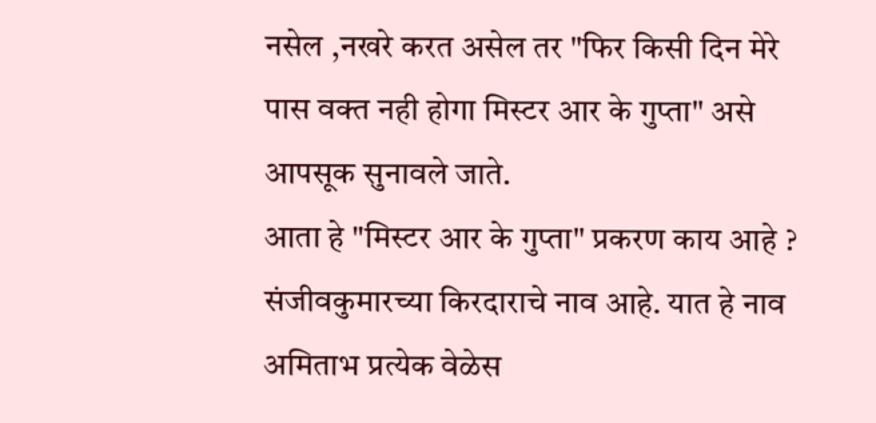नसेल ,नखरे करत असेल तर "फिर किसी दिन मेरे पास वक्त नही होगा मिस्टर आर के गुप्ता" असे आपसूक सुनावले जाते.
आता हे "मिस्टर आर के गुप्ता" प्रकरण काय आहे ? संजीवकुमारच्या किरदाराचे नाव आहे. यात हे नाव अमिताभ प्रत्येक वेळेस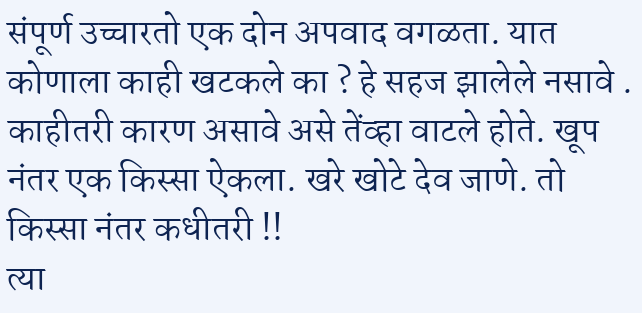संपूर्ण उच्चारतो एक दोन अपवाद वगळता. यात कोणाला काही खटकले का ? हे सहज झालेले नसावे . काहीतरी कारण असावे असे तेंव्हा वाटले होते. खूप नंतर एक किस्सा ऐकला. खरे खोटे देव जाणे. तो किस्सा नंतर कधीतरी !!
त्या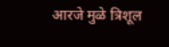आरजे मुळे त्रिशूल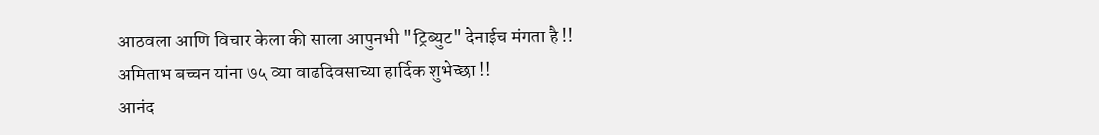आठवला आणि विचार केला की साला आपुनभी "ट्रिब्युट" देनाईच मंगता है !!
अमिताभ बच्चन यांना ७५ व्या वाढदिवसाच्या हार्दिक शुभेच्छा !!
आनंद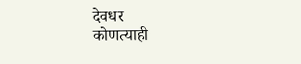देवधर
कोणत्याही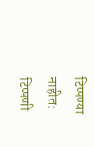टिप्पण्या नाहीत:
टिप्पणी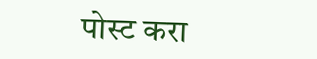पोस्ट करा